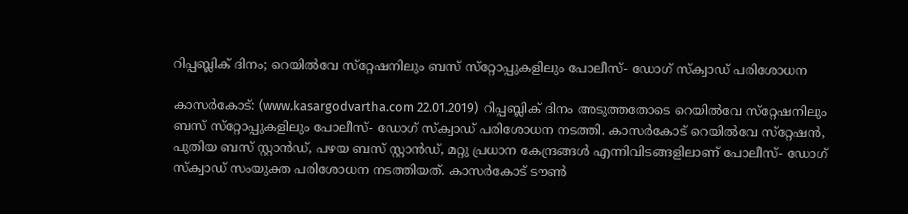റിപ്പബ്ലിക് ദിനം; റെയില്‍വേ സ്‌റ്റേഷനിലും ബസ് സ്‌റ്റോപ്പുകളിലും പോലീസ്- ഡോഗ് സ്‌ക്വാഡ് പരിശോധന

കാസര്‍കോട്: (www.kasargodvartha.com 22.01.2019)  റിപ്പബ്ലിക് ദിനം അടുത്തതോടെ റെയില്‍വേ സ്‌റ്റേഷനിലും ബസ് സ്‌റ്റോപ്പുകളിലും പോലീസ്- ഡോഗ് സ്‌ക്വാഡ് പരിശോധന നടത്തി. കാസര്‍കോട് റെയില്‍വേ സ്‌റ്റേഷന്‍, പുതിയ ബസ് സ്റ്റാന്‍ഡ്, പഴയ ബസ് സ്റ്റാന്‍ഡ്, മറ്റു പ്രധാന കേന്ദ്രങ്ങള്‍ എന്നിവിടങ്ങളിലാണ് പോലീസ്- ഡോഗ് സ്‌ക്വാഡ് സംയുക്ത പരിശോധന നടത്തിയത്. കാസര്‍കോട് ടൗണ്‍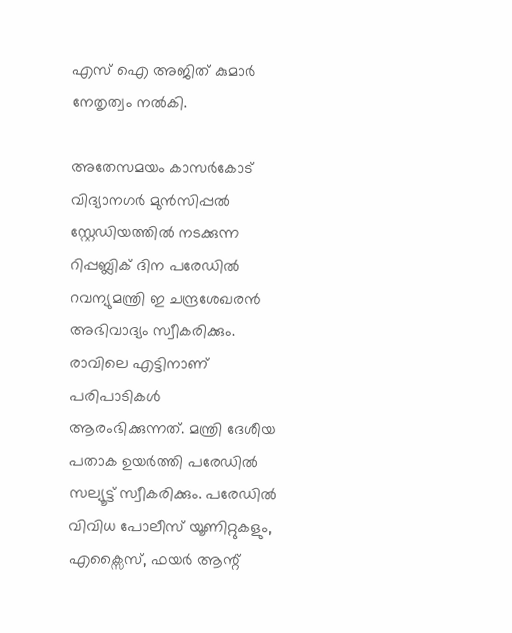എസ് ഐ അജിത് കുമാര്‍ നേതൃത്വം നല്‍കി.

അതേസമയം കാസര്‍കോട് വിദ്യാനഗര്‍ മുന്‍സിപ്പല്‍ സ്റ്റേഡിയത്തില്‍ നടക്കുന്ന റിപ്പബ്ലിക് ദിന പരേഡില്‍ റവന്യുമന്ത്രി ഇ ചന്ദ്രശേഖരന്‍ അഭിവാദ്യം സ്വീകരിക്കും. രാവിലെ എട്ടിനാണ് പരിപാടികള്‍ ആരംഭിക്കുന്നത്. മന്ത്രി ദേശീയ പതാക ഉയര്‍ത്തി പരേഡില്‍ സല്യൂട്ട് സ്വീകരിക്കും. പരേഡില്‍ വിവിധ പോലീസ് യൂണിറ്റുകളും, എക്സൈസ്, ഫയര്‍ ആന്റ്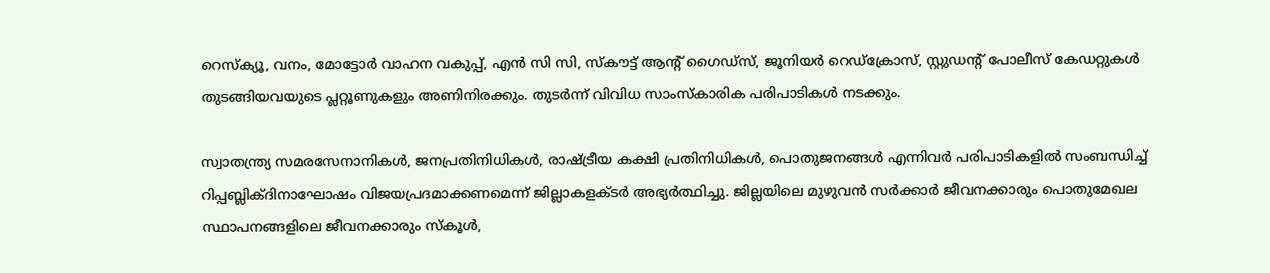റെസ്‌ക്യൂ, വനം, മോട്ടോര്‍ വാഹന വകുപ്പ്, എന്‍ സി സി, സ്‌കൗട്ട് ആന്റ് ഗൈഡ്സ്, ജൂനിയര്‍ റെഡ്ക്രോസ്, സ്റ്റുഡന്റ് പോലീസ് കേഡറ്റുകള്‍ തുടങ്ങിയവയുടെ പ്ലറ്റൂണുകളും അണിനിരക്കും. തുടര്‍ന്ന് വിവിധ സാംസ്‌കാരിക പരിപാടികള്‍ നടക്കും.

സ്വാതന്ത്ര്യ സമരസേനാനികള്‍, ജനപ്രതിനിധികള്‍, രാഷ്ട്രീയ കക്ഷി പ്രതിനിധികള്‍, പൊതുജനങ്ങള്‍ എന്നിവര്‍ പരിപാടികളില്‍ സംബന്ധിച്ച് റിപ്പബ്ലിക്ദിനാഘോഷം വിജയപ്രദമാക്കണമെന്ന് ജില്ലാകളക്ടര്‍ അഭ്യര്‍ത്ഥിച്ചു. ജില്ലയിലെ മുഴുവന്‍ സര്‍ക്കാര്‍ ജീവനക്കാരും പൊതുമേഖല സ്ഥാപനങ്ങളിലെ ജീവനക്കാരും സ്‌കൂള്‍,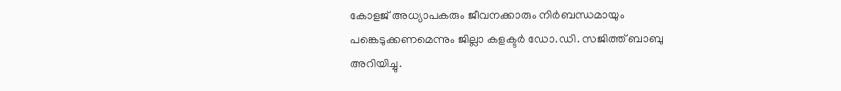കോളജ് അധ്യാപകരും ജീവനക്കാരും നിര്‍ബന്ധമായും പങ്കെടുക്കണമെന്നും ജില്ലാ കളക്ടര്‍ ഡോ.ഡി. സജിത്ത് ബാബു അറിയിച്ചു.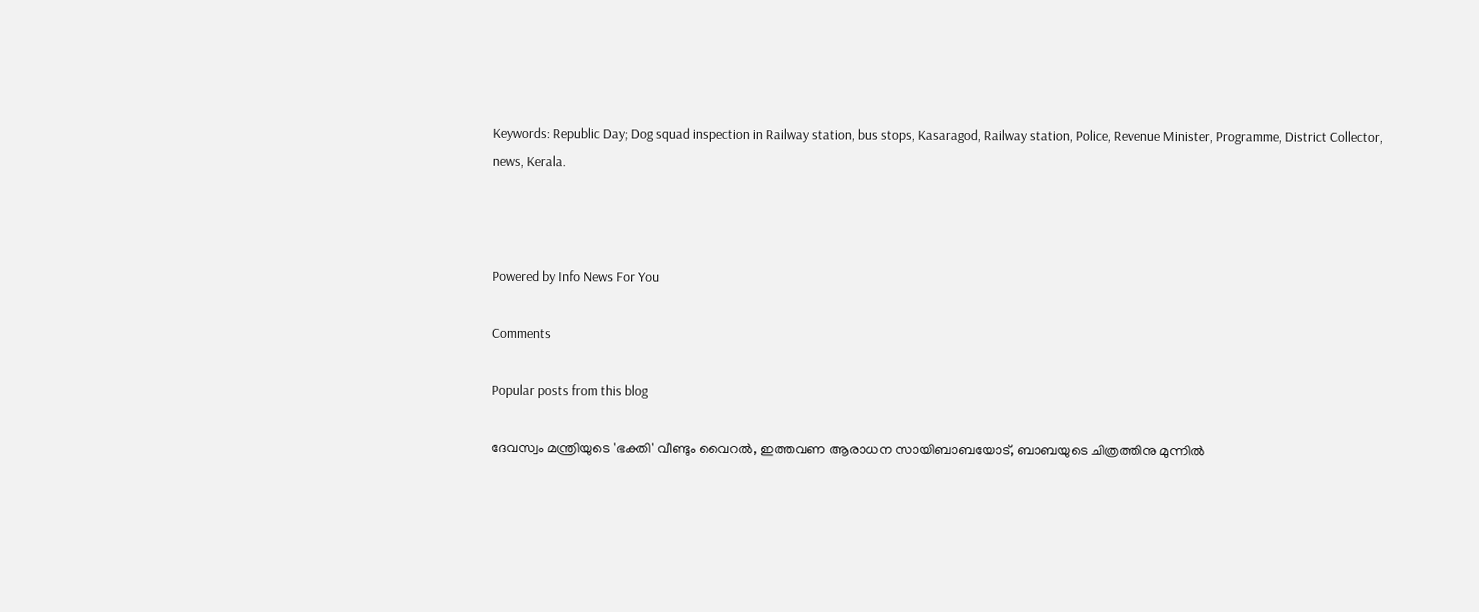Keywords: Republic Day; Dog squad inspection in Railway station, bus stops, Kasaragod, Railway station, Police, Revenue Minister, Programme, District Collector, news, Kerala.



Powered by Info News For You

Comments

Popular posts from this blog

ദേവസ്വം മന്ത്രിയുടെ 'ഭക്തി' വീണ്ടും വൈറല്‍, ഇത്തവണ ആരാധന സായിബാബയോട്, ബാബയുടെ ചിത്രത്തിനു മുന്നില്‍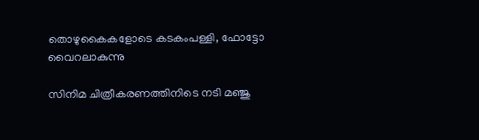തൊഴുകൈകളോടെ കടകംപള്ളി, ഫോട്ടോ വൈറലാകുന്നു

സിനിമ ചിത്രീകരണത്തിനിടെ നടി മഞ്ജു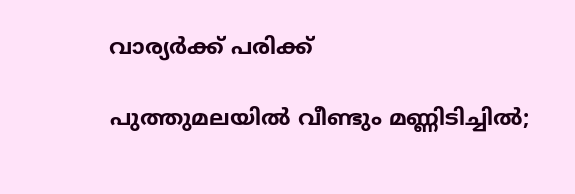വാര്യര്‍ക്ക് പരിക്ക്

പുത്തുമലയില്‍ വീണ്ടും മണ്ണിടിച്ചില്‍;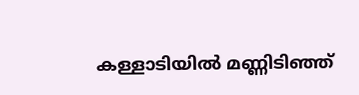കള്ളാടിയില്‍ മണ്ണിടിഞ്ഞ്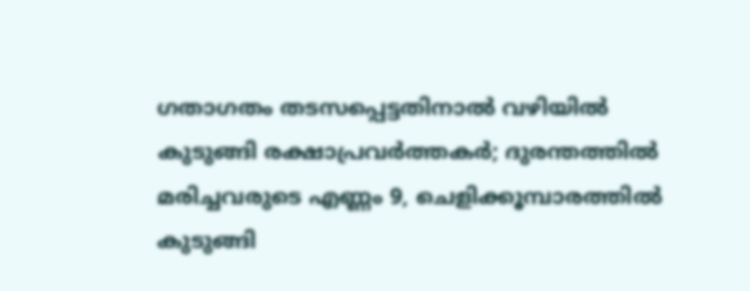ഗതാഗതം തടസപ്പെട്ടതിനാല്‍ വഴിയില്‍ കുടുങ്ങി രക്ഷാപ്രവര്‍ത്തകര്‍; ദുരന്തത്തില്‍ മരിച്ചവരുടെ എണ്ണം 9, ചെളിക്കൂമ്പാരത്തില്‍ കുടുങ്ങി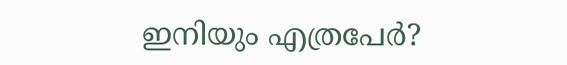ഇനിയും എത്രപേര്‍?